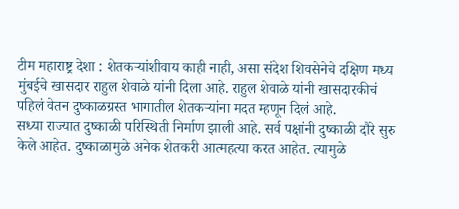टीम महाराष्ट्र देशा : शेतकऱ्यांशीवाय काही नाही, असा संदेश शिवसेनेचे दक्षिण मध्य मुंबईचे खासदार राहुल शेवाळे यांनी दिला आहे. राहुल शेवाळे यांनी खासदारकीचं पहिलं वेतन दुष्काळग्रस्त भागातील शेतकऱ्यांना मदत म्हणून दिलं आहे.
सध्या राज्यात दुष्काळी परिस्थिती निर्माण झाली आहे. सर्व पक्षांनी दुष्काळी दौरे सुरु केले आहेत. दुष्काळामुळे अनेक शेतकरी आत्महत्या करत आहेत. त्यामुळे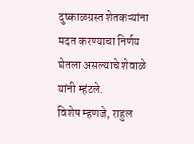दुष्काळग्रस्त शेतकऱ्यांना मदत करण्याचा निर्णय घेतला असल्याचे शेवाळे यांनी म्हंटले.
विशेष म्हणजे, राहुल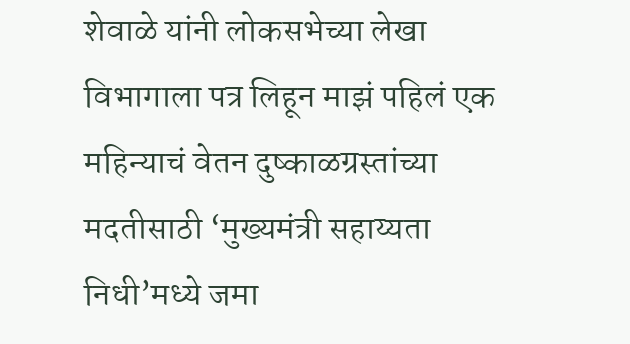शेवाळे यांनी लोकसभेच्या लेखा विभागाला पत्र लिहून माझं पहिलं एक महिन्याचं वेतन दुष्काळग्रस्तांच्या मदतीसाठी ‘मुख्यमंत्री सहाय्यता निधी’मध्ये जमा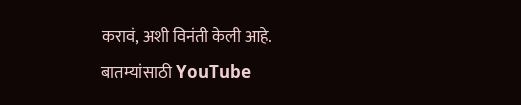करावं, अशी विनंती केली आहे.
बातम्यांसाठी YouTube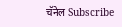चॅनेल Subscribe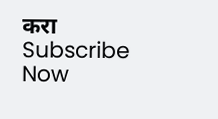करा
Subscribe Now